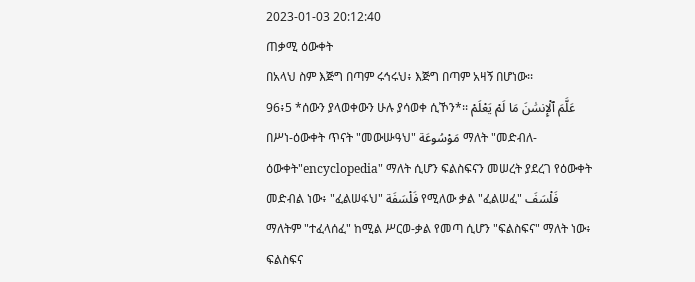2023-01-03 20:12:40
ጠቃሚ ዕውቀት
በአላህ ስም እጅግ በጣም ሩኅሩህ፥ እጅግ በጣም አዛኝ በሆነው፡፡
96፥5 *ሰውን ያላወቀውን ሁሉ ያሳወቀ ሲኾን*፡፡ عَلَّمَ ٱلْإِنسَٰنَ مَا لَمْ يَعْلَمْ
በሥነ-ዕውቀት ጥናት "መውሡዓህ" مَوْسُوعَة ማለት "መድብለ-ዕውቀት"encyclopedia" ማለት ሲሆን ፍልስፍናን መሠረት ያደረገ የዕውቀት መድብል ነው፥ "ፈልሠፋህ" فَلْسَفَة የሚለው ቃል "ፈልሠፈ" فَلْسَفَ ማለትም "ተፈላሰፈ" ከሚል ሥርወ-ቃል የመጣ ሲሆን "ፍልስፍና" ማለት ነው፥ ፍልስፍና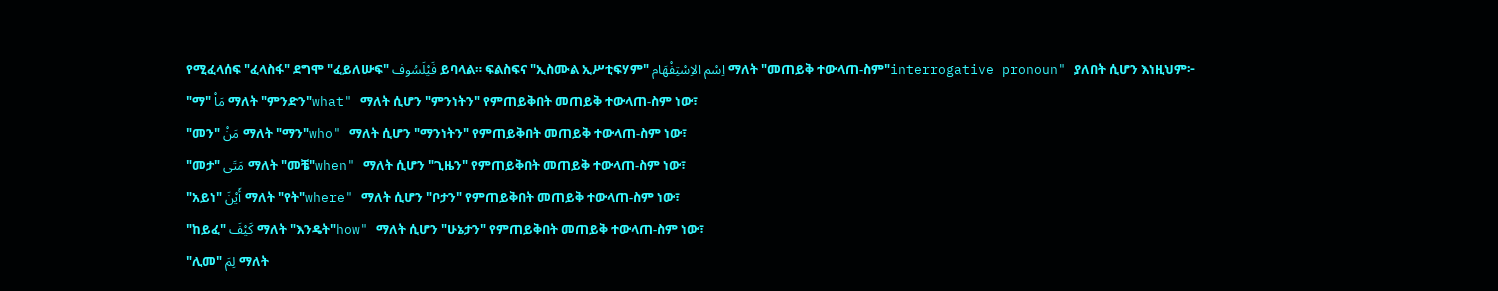የሚፈላሰፍ "ፈላስፋ" ደግሞ "ፈይለሡፍ" فَيْلَسُوف ይባላል። ፍልስፍና "ኢስሙል ኢሥቲፍሃም" اِسْم الاِسْتِفْهَام ማለት "መጠይቅ ተውላጠ-ስም"interrogative pronoun" ያለበት ሲሆን እነዚህም፦
"ማ" مَاْ ማለት "ምንድን"what" ማለት ሲሆን "ምንነትን" የምጠይቅበት መጠይቅ ተውላጠ-ስም ነው፣
"መን" مَنْ ማለት "ማን"who" ማለት ሲሆን "ማንነትን" የምጠይቅበት መጠይቅ ተውላጠ-ስም ነው፣
"መታ" مَتَى ማለት "መቼ"when" ማለት ሲሆን "ጊዜን" የምጠይቅበት መጠይቅ ተውላጠ-ስም ነው፣
"አይነ" أَيْنَ ማለት "የት"where" ማለት ሲሆን "ቦታን" የምጠይቅበት መጠይቅ ተውላጠ-ስም ነው፣
"ከይፈ" كَيْفَ ማለት "እንዴት"how" ማለት ሲሆን "ሁኔታን" የምጠይቅበት መጠይቅ ተውላጠ-ስም ነው፣
"ሊመ" لِمَ ማለት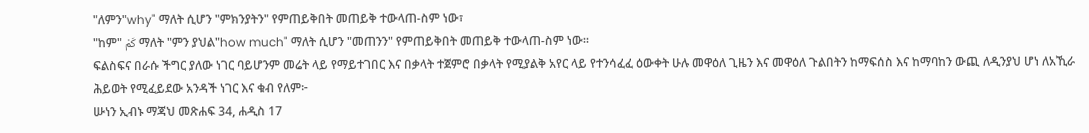"ለምን"why" ማለት ሲሆን "ምክንያትን" የምጠይቅበት መጠይቅ ተውላጠ-ስም ነው፣
"ከም" كَمْ ማለት "ምን ያህል"how much" ማለት ሲሆን "መጠንን" የምጠይቅበት መጠይቅ ተውላጠ-ስም ነው።
ፍልስፍና በራሱ ችግር ያለው ነገር ባይሆንም መሬት ላይ የማይተገበር እና በቃላት ተጀምሮ በቃላት የሚያልቅ አየር ላይ የተንሳፈፈ ዕውቀት ሁሉ መዋዕለ ጊዜን እና መዋዕለ ጉልበትን ከማፍሰስ እና ከማባከን ውጪ ለዲንያህ ሆነ ለአኺራ ሕይወት የሚፈይደው አንዳች ነገር እና ቁብ የለም፦
ሡነን ኢብኑ ማጃህ መጽሐፍ 34, ሐዲስ 17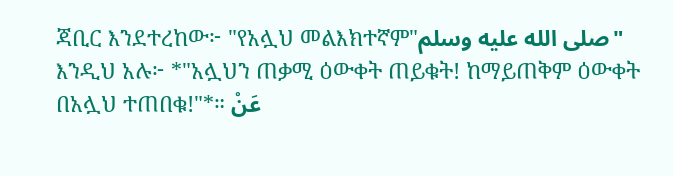ጃቢር እንደተረከው፦ "የአሏህ መልእክተኛም"صلى الله عليه وسلم" እንዲህ አሉ፦ *"አሏህን ጠቃሚ ዕውቀት ጠይቁት! ከማይጠቅም ዕውቀት በአሏህ ተጠበቁ!"*። عَنْ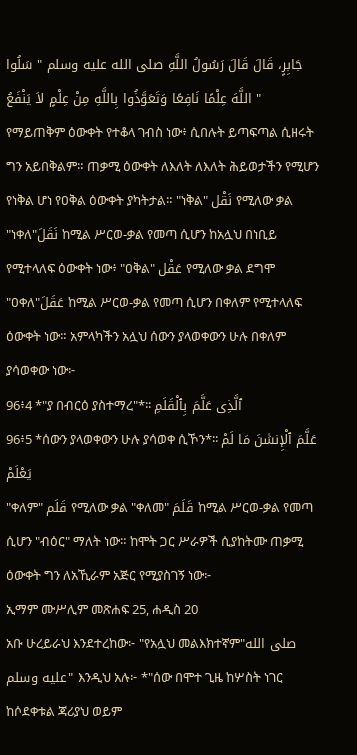جَابِرٍ، قَالَ قَالَ رَسُولُ اللَّهِ صلى الله عليه وسلم " سَلُوا اللَّهَ عِلْمًا نَافِعًا وَتَعَوَّذُوا بِاللَّهِ مِنْ عِلْمٍ لاَ يَنْفَعُ "
የማይጠቅም ዕውቀት የተቆላ ገብስ ነው፥ ሲበሉት ይጣፍጣል ሲዘሩት ግን አይበቅልም። ጠቃሚ ዕውቀት ለእለት ለእለት ሕይወታችን የሚሆን የነቅል ሆነ የዐቅል ዕውቀት ያካትታል። "ነቅል" نَقْل የሚለው ቃል "ነቀለ"نَقَلَ ከሚል ሥርወ-ቃል የመጣ ሲሆን ከአሏህ በነቢይ የሚተላለፍ ዕውቀት ነው፥ "ዐቅል" عَقْل የሚለው ቃል ደግሞ "ዐቀለ"عَقَلَ ከሚል ሥርወ-ቃል የመጣ ሲሆን በቀለም የሚተላለፍ ዕውቀት ነው። አምላካችን አሏህ ሰውን ያላወቀውን ሁሉ በቀለም ያሳወቀው ነው፦
96፥4 *"ያ በብርዕ ያስተማረ"*፡፡ ٱلَّذِى عَلَّمَ بِٱلْقَلَمِ
96፥5 *ሰውን ያላወቀውን ሁሉ ያሳወቀ ሲኾን*፡፡ عَلَّمَ ٱلْإِنسَٰنَ مَا لَمْ يَعْلَمْ
"ቀለም" قَلَم የሚለው ቃል "ቀለመ" قَلَمَ ከሚል ሥርወ-ቃል የመጣ ሲሆን "ብዕር" ማለት ነው። ከሞት ጋር ሥራዎች ሲያከትሙ ጠቃሚ ዕውቀት ግን ለአኺራም አጅር የሚያስገኝ ነው፦
ኢማም ሙሥሊም መጽሐፍ 25, ሐዲስ 20
አቡ ሁረይራህ እንደተረከው፦ "የአሏህ መልእክተኛም"صلى الله عليه وسلم" እንዲህ አሉ፦ *"ሰው በሞተ ጊዜ ከሦስት ነገር ከሶደቀቱል ጃሪያህ ወይም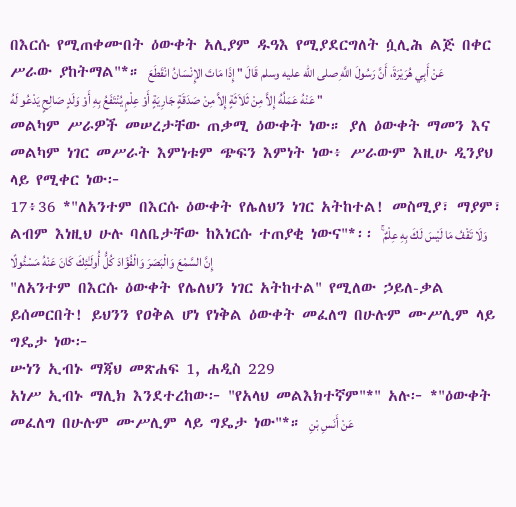በእርሱ የሚጠቀሙበት ዕውቀት አሊያም ዱዓእ የሚያደርግለት ሷሊሕ ልጅ በቀር ሥራው ያከትማል"*። عَنْ أَبِي هُرَيْرَةَ، أَنَّ رَسُولَ اللَّهِ صلى الله عليه وسلم قَالَ " إِذَا مَاتَ الإِنْسَانُ انْقَطَعَ عَنْهُ عَمَلُهُ إِلاَّ مِنْ ثَلاَثَةٍ إِلاَّ مِنْ صَدَقَةٍ جَارِيَةٍ أَوْ عِلْمٍ يُنْتَفَعُ بِهِ أَوْ وَلَدٍ صَالِحٍ يَدْعُو لَهُ "
መልካም ሥራዎች መሠረታቸው ጠቃሚ ዕውቀት ነው። ያለ ዕውቀት ማመን እና መልካም ነገር መሥራት እምነቱም ጭፍን እምነት ነው፥ ሥራውም እዚሁ ዲንያህ ላይ የሚቀር ነው፦
17፥36 *"ለአንተም በእርሱ ዕውቀት የሌለህን ነገር አትከተል! መስሚያ፣ ማያም፣ ልብም እነዚህ ሁሉ ባለቤታቸው ከእነርሱ ተጠያቂ ነውና"*፡፡ وَلَا تَقْفُ مَا لَيْسَ لَكَ بِهِ عِلْمٌ ۚ إِنَّ السَّمْعَ وَالْبَصَرَ وَالْفُؤَادَ كُلُّ أُولَـٰئِكَ كَانَ عَنْهُ مَسْئُولًا
"ለአንተም በእርሱ ዕውቀት የሌለህን ነገር አትከተል" የሚለው ኃይለ-ቃል ይሰመርበት! ይህንን የዐቅል ሆነ የነቅል ዕውቀት መፈለግ በሁሉም ሙሥሊም ላይ ግዴታ ነው፦
ሡነን ኢብኑ ማጃህ መጽሐፍ 1, ሐዲስ 229
አነሥ ኢብኑ ማሊክ እንደተረከው፦ "የአላህ መልእክተኛም"*" አሉ፦ *"ዕውቀት መፈለግ በሁሉም ሙሥሊም ላይ ግዴታ ነው"*። عَنْ أَنَسِ بْنِ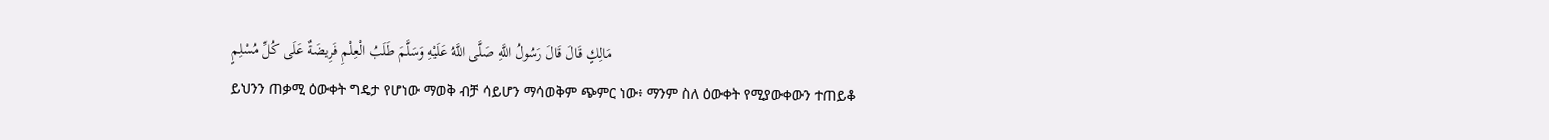مَالِكٍ قَالَ قَالَ رَسُولُ اللَّهِ صَلَّى اللَّهُ عَلَيْهِ وَسَلَّمَ طَلَبُ الْعِلْمِ فَرِيضَةٌ عَلَى كُلِّ مُسْلِمٍ
ይህንን ጠቃሚ ዕውቀት ግዴታ የሆነው ማወቅ ብቻ ሳይሆን ማሳወቅም ጭምር ነው፥ ማንም ስለ ዕውቀት የሚያውቀውን ተጠይቆ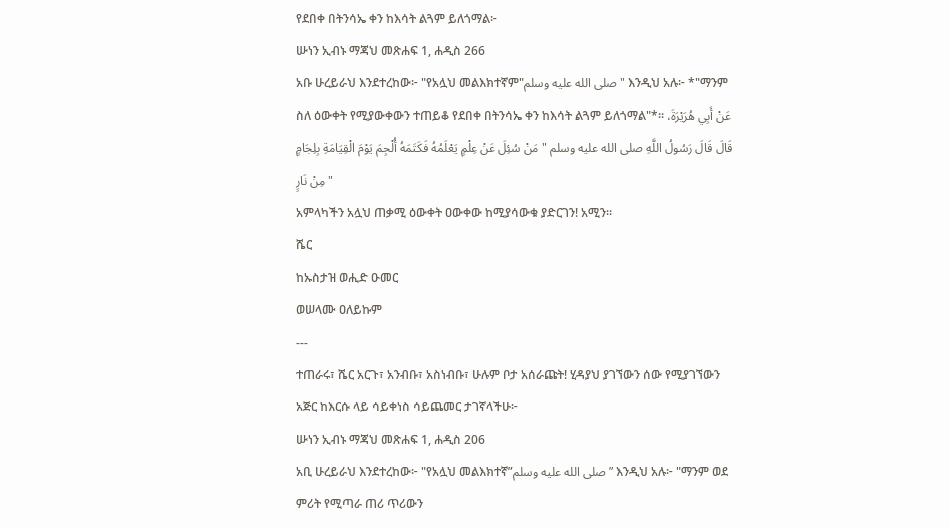የደበቀ በትንሳኤ ቀን ከእሳት ልጓም ይለጎማል፦
ሡነን ኢብኑ ማጃህ መጽሐፍ 1, ሐዲስ 266
አቡ ሁረይራህ እንደተረከው፦ "የአሏህ መልእክተኛም"صلى الله عليه وسلم" እንዲህ አሉ፦ *"ማንም ስለ ዕውቀት የሚያውቀውን ተጠይቆ የደበቀ በትንሳኤ ቀን ከእሳት ልጓም ይለጎማል"*። عَنْ أَبِي هُرَيْرَةَ، قَالَ قَالَ رَسُولُ اللَّهِ صلى الله عليه وسلم " مَنْ سُئِلَ عَنْ عِلْمٍ يَعْلَمُهُ فَكَتَمَهُ أُلْجِمَ يَوْمَ الْقِيَامَةِ بِلِجَامٍ مِنْ نَارٍ "
አምላካችን አሏህ ጠቃሚ ዕውቀት ዐውቀው ከሚያሳውቁ ያድርገን! አሚን።
ሼር
ከኡስታዝ ወሒድ ዑመር
ወሠላሙ ዐለይኩም
---
ተጠራሩ፣ ሼር አርጉ፣ አንብቡ፣ አስነብቡ፣ ሁሉም ቦታ አሰራጩት! ሂዳያህ ያገኘውን ሰው የሚያገኘውን አጅር ከእርሱ ላይ ሳይቀነስ ሳይጨመር ታገኛላችሁ፦
ሡነን ኢብኑ ማጃህ መጽሐፍ 1, ሐዲስ 206
አቢ ሁረይራህ እንደተረከው፦ "የአሏህ መልእክተኛ”صلى الله عليه وسلم” እንዲህ አሉ፦ "ማንም ወደ ምሪት የሚጣራ ጠሪ ጥሪውን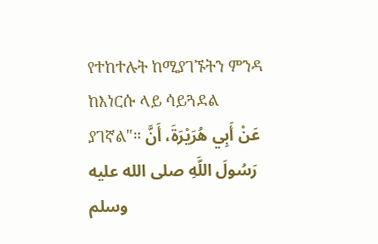የተከተሉት ከሚያገኙትን ምንዳ ከእነርሱ ላይ ሳይጓደል ያገኛል"። عَنْ أَبِي هُرَيْرَةَ، أَنَّ رَسُولَ اللَّهِ صلى الله عليه وسلم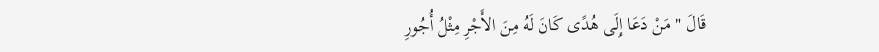قَالَ " مَنْ دَعَا إِلَى هُدًى كَانَ لَهُ مِنَ الأَجْرِ مِثْلُ أُجُورِ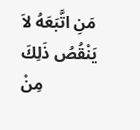مَنِ اتَّبَعَهُ لاَ يَنْقُصُ ذَلِكَ مِنْ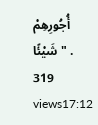أُجُورِهِمْ شَيْئًا " .
319 views17:12